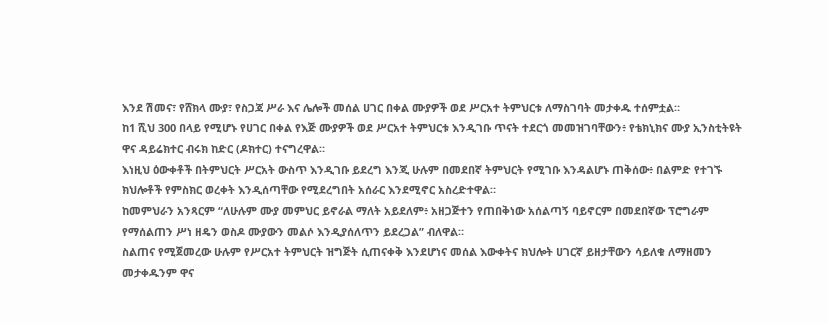እንደ ሽመና፣ የሸክላ ሙያ፣ የስጋጃ ሥራ እና ሌሎች መሰል ሀገር በቀል ሙያዎች ወደ ሥርአተ ትምህርቱ ለማስገባት መታቀዱ ተሰምቷል።
ከ1 ሺህ 300 በላይ የሚሆኑ የሀገር በቀል የእጅ ሙያዎች ወደ ሥርአተ ትምህርቱ እንዲገቡ ጥናት ተደርጎ መመዝገባቸውን፥ የቴክኒክና ሙያ ኢንስቲትዩት ዋና ዳይሬክተር ብሩክ ከድር (ዶክተር) ተናግረዋል።
እነዚህ ዕውቀቶች በትምህርት ሥርአት ውስጥ እንዲገቡ ይደረግ እንጂ ሁሉም በመደበኛ ትምህርት የሚገቡ እንዳልሆኑ ጠቅሰው፥ በልምድ የተገኙ ክህሎቶች የምስክር ወረቀት እንዲሰጣቸው የሚደረግበት አሰራር እንደሚኖር አስረድተዋል።
ከመምህራን አንጻርም “ለሁሉም ሙያ መምህር ይኖራል ማለት አይደለም፥ አዘጋጅተን የጠበቅነው አሰልጣኝ ባይኖርም በመደበኛው ፕሮግራም የማሰልጠን ሥነ ዘዴን ወስዶ ሙያውን መልሶ እንዲያሰለጥን ይደረጋል” ብለዋል።
ስልጠና የሚጀመረው ሁሉም የሥርአተ ትምህርት ዝግጅት ሲጠናቀቅ እንደሆነና መሰል እውቀትና ክህሎት ሀገርኛ ይዘታቸውን ሳይለቁ ለማዘመን መታቀዱንም ዋና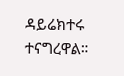ዳይሬክተሩ ተናግረዋል።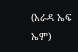(አራዳ ኤፍ ኤም)